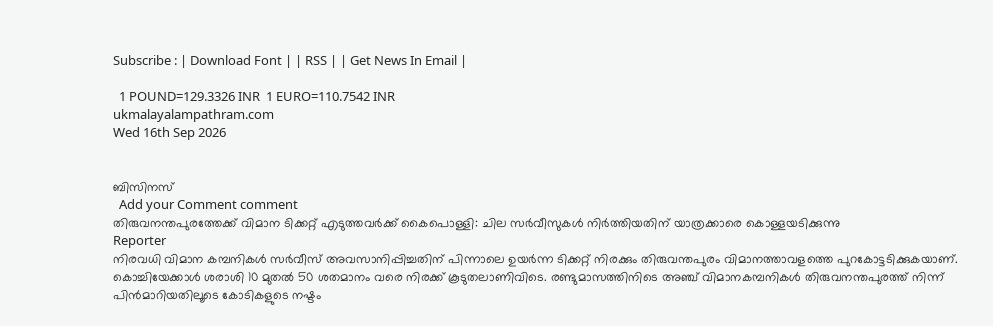Subscribe : | Download Font | | RSS | | Get News In Email |

  1 POUND=129.3326 INR  1 EURO=110.7542 INR
ukmalayalampathram.com
Wed 16th Sep 2026


ബിസിനസ്‌
  Add your Comment comment
തിരുവനന്തപുരത്തേക്ക് വിമാന ടിക്കറ്റ് എടുത്തവര്‍ക്ക് കൈപൊള്ളി: ചില സര്‍വീസുകള്‍ നിര്‍ത്തിയതിന് യാത്രക്കാരെ കൊള്ളയടിക്കുന്നു
Reporter
നിരവധി വിമാന കമ്പനികള്‍ സര്‍വീസ് അവസാനിപ്പിച്ചതിന് പിന്നാലെ ഉയര്‍ന്ന ടിക്കറ്റ് നിരക്കും തിരുവന്തപുരം വിമാനത്താവളത്തെ പുറകോട്ടടിക്കുകയാണ്. കൊച്ചിയേക്കാള്‍ ശരാശി 10 മുതല്‍ 50 ശതമാനം വരെ നിരക്ക് കൂടുതലാണിവിടെ. രണ്ടുമാസത്തിനിടെ അഞ്ച് വിമാനകമ്പനികള്‍ തിരുവനന്തപുരത്ത് നിന്ന് പിന്‍മാറിയതിലൂടെ കോടികളുടെ നഷ്ടം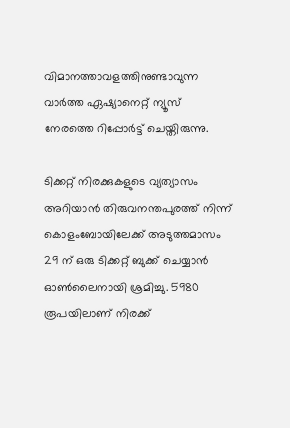വിമാനത്താവളത്തിനുണ്ടാവുന്ന വാര്‍ത്ത ഏഷ്യാനെറ്റ് ന്യൂസ് നേരത്തെ റിപ്പോര്‍ട്ട് ചെയ്തിരുന്നു.

ടിക്കറ്റ് നിരക്കുകളുടെ വ്യത്യാസം അറിയാന്‍ തിരുവനന്തപുരത്ത് നിന്ന് കൊളംബോയിലേക്ക് അടുത്തമാസം 29 ന് ഒരു ടിക്കറ്റ് ബുക്ക് ചെയ്യാന്‍ ഓണ്‍ലൈനായി ശ്രമിച്ചു. 5980 രൂപയിലാണ് നിരക്ക്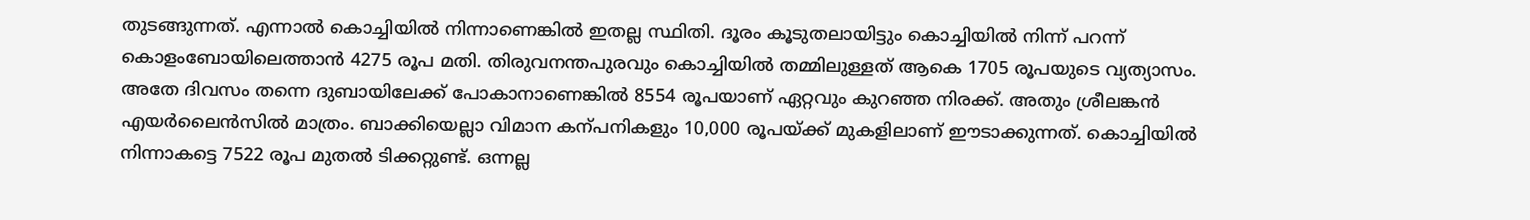തുടങ്ങുന്നത്. എന്നാല്‍ കൊച്ചിയില്‍ നിന്നാണെങ്കില്‍ ഇതല്ല സ്ഥിതി. ദൂരം കൂടുതലായിട്ടും കൊച്ചിയില്‍ നിന്ന് പറന്ന് കൊളംബോയിലെത്താന്‍ 4275 രൂപ മതി. തിരുവനന്തപുരവും കൊച്ചിയില്‍ തമ്മിലുള്ളത് ആകെ 1705 രൂപയുടെ വ്യത്യാസം. അതേ ദിവസം തന്നെ ദുബായിലേക്ക് പോകാനാണെങ്കില്‍ 8554 രൂപയാണ് ഏറ്റവും കുറഞ്ഞ നിരക്ക്. അതും ശ്രീലങ്കന്‍ എയര്‍ലൈന്‍സില്‍ മാത്രം. ബാക്കിയെല്ലാ വിമാന കന്പനികളും 10,000 രൂപയ്ക്ക് മുകളിലാണ് ഈടാക്കുന്നത്. കൊച്ചിയില്‍ നിന്നാകട്ടെ 7522 രൂപ മുതല്‍ ടിക്കറ്റുണ്ട്. ഒന്നല്ല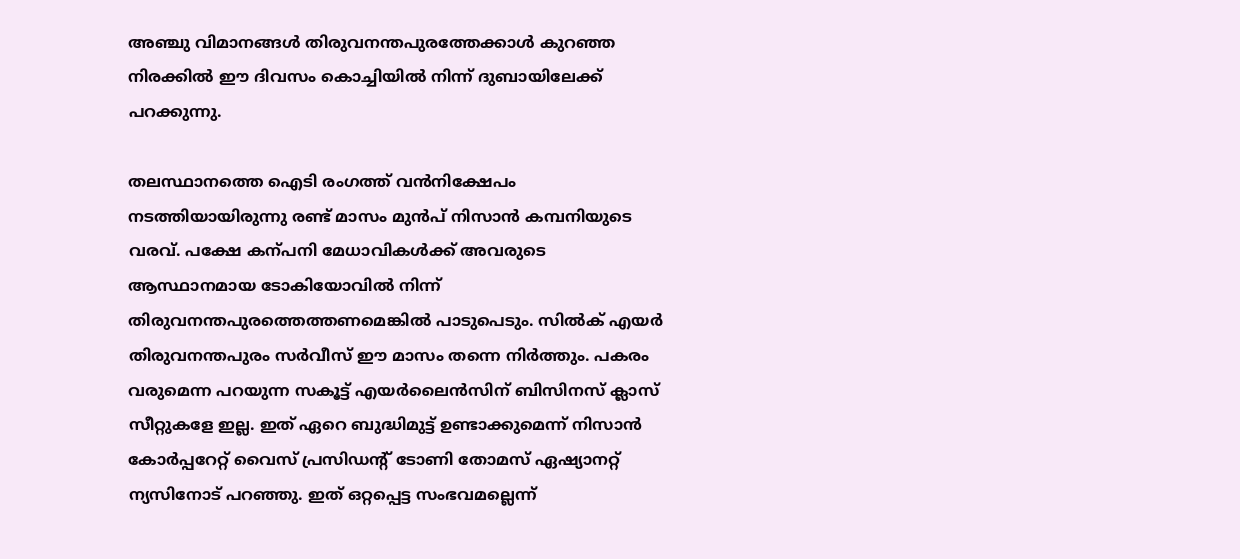അഞ്ചു വിമാനങ്ങള്‍ തിരുവനന്തപുരത്തേക്കാള്‍ കുറഞ്ഞ നിരക്കില്‍ ഈ ദിവസം കൊച്ചിയില്‍ നിന്ന് ദുബായിലേക്ക് പറക്കുന്നു.

തലസ്ഥാനത്തെ ഐടി രംഗത്ത് വന്‍നിക്ഷേപം നടത്തിയായിരുന്നു രണ്ട് മാസം മുന്‍പ് നിസാന്‍ കമ്പനിയുടെ വരവ്. പക്ഷേ കന്പനി മേധാവികള്‍ക്ക് അവരുടെ ആസ്ഥാനമായ ടോകിയോവില്‍ നിന്ന് തിരുവനന്തപുരത്തെത്തണമെങ്കില്‍ പാടുപെടും. സില്‍ക് എയര്‍ തിരുവനന്തപുരം സര്‍വീസ് ഈ മാസം തന്നെ നിര്‍ത്തും. പകരം വരുമെന്ന പറയുന്ന സകൂട്ട് എയര്‍ലൈന്‍സിന് ബിസിനസ് ക്ലാസ് സീറ്റുകളേ ഇല്ല. ഇത് ഏറെ ബുദ്ധിമുട്ട് ഉണ്ടാക്കുമെന്ന് നിസാന്‍ കോര്‍പ്പറേറ്റ് വൈസ് പ്രസിഡന്റ് ടോണി തോമസ് ഏഷ്യാനറ്റ് ന്യസിനോട് പറഞ്ഞു. ഇത് ഒറ്റപ്പെട്ട സംഭവമല്ലെന്ന്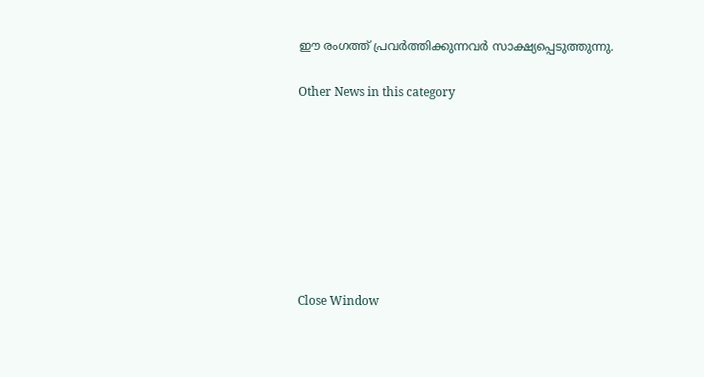ഈ രംഗത്ത് പ്രവര്‍ത്തിക്കുന്നവര്‍ സാക്ഷ്യപ്പെടുത്തുന്നു.

Other News in this category








Close Window